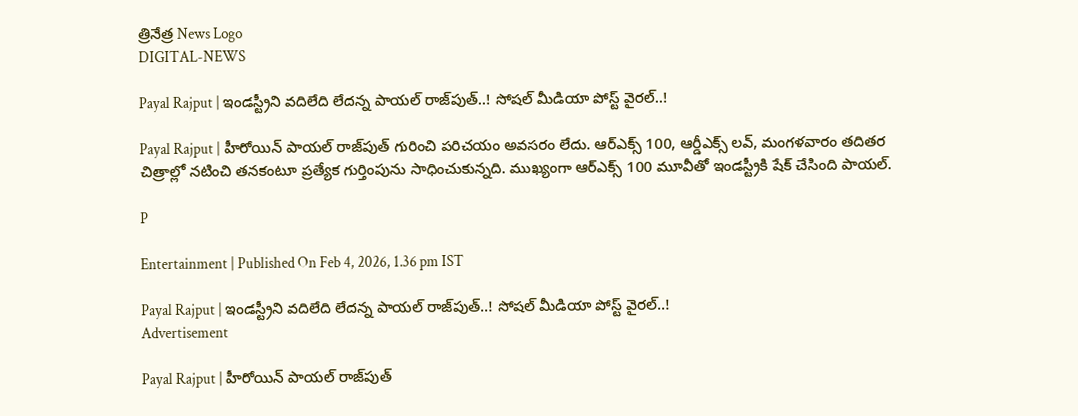త్రినేత్ర News Logo
DIGITAL-NEWS

Payal Rajput | ఇండస్ట్రీని వదిలేది లేదన్న పాయల్‌ రాజ్‌పుత్‌..! సోషల్‌ మీడియా పోస్ట్‌ వైరల్‌..!

Payal Rajput | హీరోయిన్‌ పాయల్‌ రాజ్‌పుత్‌ గురించి పరిచయం అవసరం లేదు. ఆర్‌ఎక్స్‌ 100, ఆర్డీఎక్స్‌ లవ్‌, మంగళవారం తదితర చిత్రాల్లో నటించి తనకంటూ ప్రత్యేక గుర్తింపును సాధించుకున్నది. ముఖ్యంగా ఆర్‌ఎక్స్‌ 100 మూవీతో ఇండస్ట్రీకి షేక్‌ చేసింది పాయల్‌.

P

Entertainment | Published On Feb 4, 2026, 1.36 pm IST

Payal Rajput | ఇండస్ట్రీని వదిలేది లేదన్న పాయల్‌ రాజ్‌పుత్‌..! సోషల్‌ మీడియా పోస్ట్‌ వైరల్‌..!
Advertisement

Payal Rajput | హీరోయిన్‌ పాయల్‌ రాజ్‌పుత్‌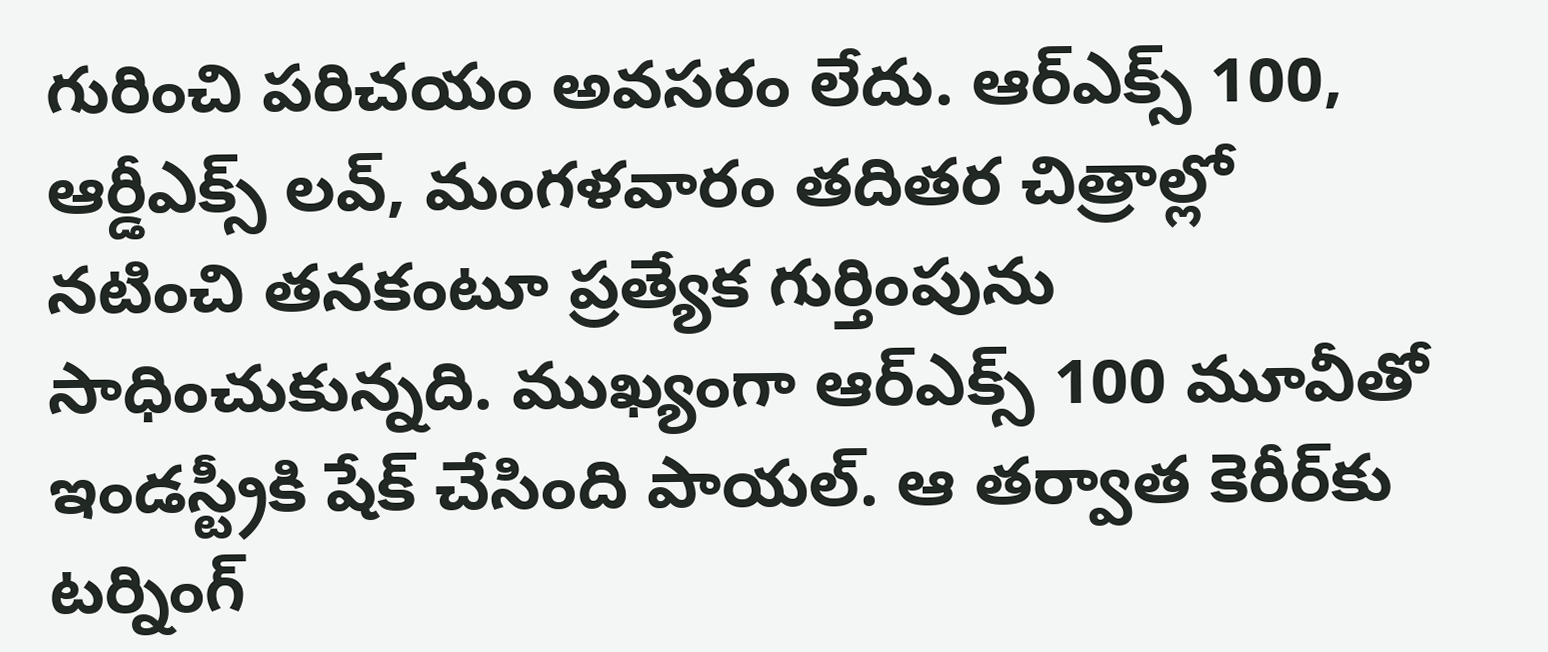గురించి పరిచయం అవసరం లేదు. ఆర్‌ఎక్స్‌ 100, ఆర్డీఎక్స్‌ లవ్‌, మంగళవారం తదితర చిత్రాల్లో నటించి తనకంటూ ప్రత్యేక గుర్తింపును సాధించుకున్నది. ముఖ్యంగా ఆర్‌ఎక్స్‌ 100 మూవీతో ఇండస్ట్రీకి షేక్‌ చేసింది పాయల్‌. ఆ తర్వాత కెరీర్‌కు టర్నింగ్‌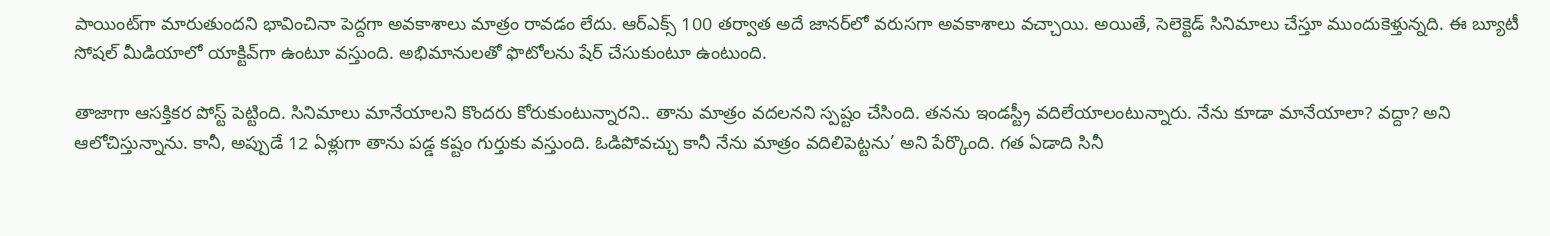పాయింట్‌గా మారుతుందని భావించినా పెద్దగా అవకాశాలు మాత్రం రావడం లేదు. ఆర్‌ఎక్స్‌ 100 తర్వాత అదే జానర్‌లో వరుసగా అవకాశాలు వచ్చాయి. అయితే, సెలెక్టెడ్‌ సినిమాలు చేస్తూ ముందుకెళ్తున్నది. ఈ బ్యూటీ సోషల్‌ మీడియాలో యాక్టివ్‌గా ఉంటూ వస్తుంది. అభిమానులతో ఫొటోలను షేర్‌ చేసుకుంటూ ఉంటుంది.

తాజాగా ఆసక్తికర పోస్ట్‌ పెట్టింది. సినిమాలు మానేయాలని కొందరు కోరుకుంటున్నారని.. తాను మాత్రం వదలనని స్పష్టం చేసింది. తనను ఇండస్ట్రీ వదిలేయాలంటున్నారు. నేను కూడా మానేయాలా? వద్దా? అని ఆలోచిస్తున్నాను. కానీ, అప్పుడే 12 ఏళ్లుగా తాను పడ్డ కష్టం గుర్తుకు వస్తుంది. ఓడిపోవచ్చు కానీ నేను మాత్రం వదిలిపెట్టను’ అని పేర్కొంది. గత ఏడాది సినీ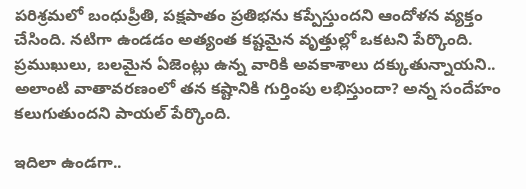పరిశ్రమలో బంధుప్రీతి, పక్షపాతం ప్రతిభను కప్పేస్తుందని ఆందోళన వ్యక్తం చేసింది. నటిగా ఉండడం అత్యంత కష్టమైన వృత్తుల్లో ఒకటని పేర్కొంది. ప్రముఖులు, బలమైన ఏజెంట్లు ఉన్న వారికి అవకాశాలు దక్కుతున్నాయని.. అలాంటి వాతావరణంలో తన కష్టానికి గుర్తింపు లభిస్తుందా? అన్న సందేహం కలుగుతుందని పాయల్‌ పేర్కొంది.

ఇదిలా ఉండగా..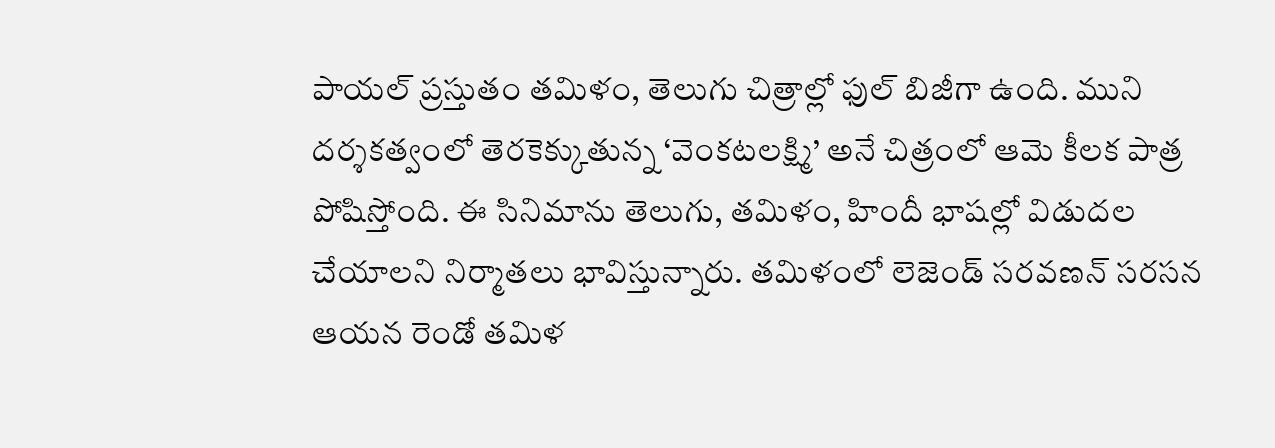పాయల్‌ ప్రస్తుతం తమిళం, తెలుగు చిత్రాల్లో ఫుల్‌ బిజీగా ఉంది. ముని దర్శకత్వంలో తెరకెక్కుతున్న ‘వెంకటలక్ష్మి’ అనే చిత్రంలో ఆమె కీలక పాత్ర పోషిస్తోంది. ఈ సినిమాను తెలుగు, తమిళం, హిందీ భాషల్లో విడుదల చేయాలని నిర్మాతలు భావిస్తున్నారు. తమిళంలో లెజెండ్ సరవణన్ సరసన ఆయన రెండో తమిళ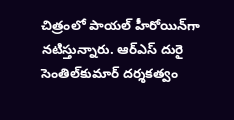చిత్రంలో పాయల్ హీరోయిన్‌గా నటిస్తున్నారు. ఆర్ఎస్ దురై సెంతిల్‌కుమార్ దర్శకత్వం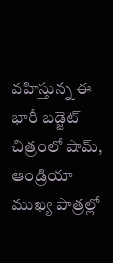వహిస్తున్న ఈ భారీ బడ్జెట్ చిత్రంలో షామ్, ఆండ్రియా ముఖ్య పాత్రల్లో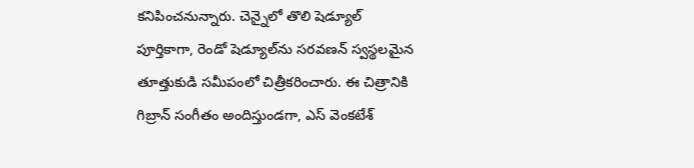కనిపించనున్నారు. చెన్నైలో తొలి షెడ్యూల్ పూర్తికాగా, రెండో షెడ్యూల్‌ను సరవణన్ స్వస్థలమైన తూత్తుకుడి సమీపంలో చిత్రీకరించారు. ఈ చిత్రానికి గిబ్రాన్ సంగీతం అందిస్తుండగా, ఎస్ వెంకటేశ్‌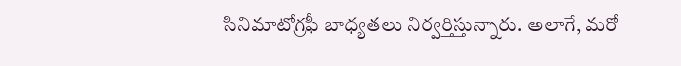సినిమాటోగ్రఫీ బాధ్యతలు నిర్వర్తిస్తున్నారు. అలాగే, మరో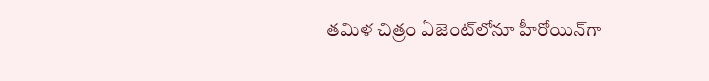తమిళ చిత్రం ఏజెంట్‌లోనూ హీరోయిన్‌గా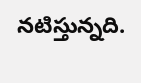నటిస్తున్నది.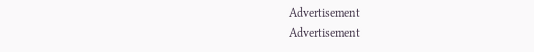Advertisement
Advertisement